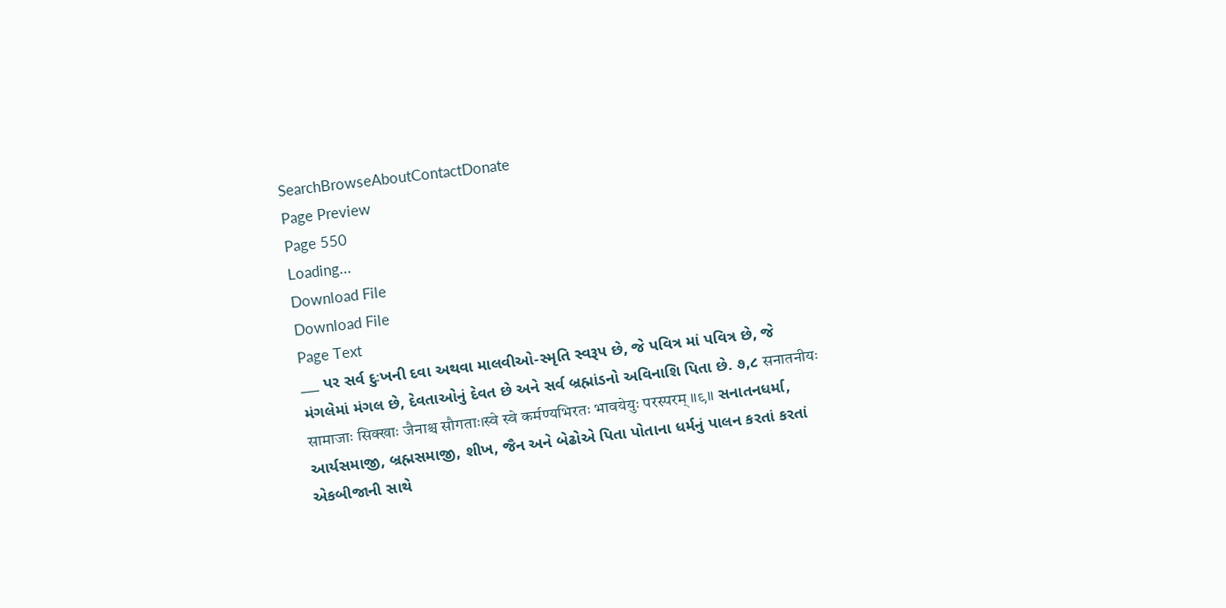SearchBrowseAboutContactDonate
Page Preview
Page 550
Loading...
Download File
Download File
Page Text
___ પર સર્વ દુઃખની દવા અથવા માલવીઓ-સ્મૃતિ સ્વરૂપ છે, જે પવિત્ર માં પવિત્ર છે, જે મંગલેમાં મંગલ છે, દેવતાઓનું દેવત છે અને સર્વ બ્રહ્માંડનો અવિનાશિ પિતા છે. ૭,૮ सनातनीयः सामाजाः सिक्खाः जैनाश्च सौगताः।स्वे स्वे कर्मण्यभिरतः भावयेयुः परस्परम् ॥९॥ સનાતનધર્મા, આર્યસમાજી, બ્રહ્મસમાજી, શીખ, જૈન અને બેઢોએ પિતા પોતાના ધર્મનું પાલન કરતાં કરતાં એકબીજાની સાથે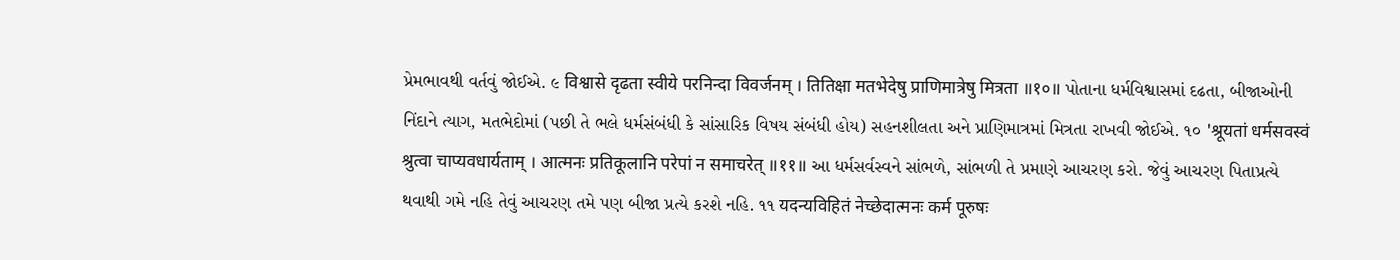પ્રેમભાવથી વર્તવું જોઈએ. ૯ विश्वासे दृढता स्वीये परनिन्दा विवर्जनम् । तितिक्षा मतभेदेषु प्राणिमात्रेषु मित्रता ॥१०॥ પોતાના ધર્મવિશ્વાસમાં દઢતા, બીજાઓની નિંદાને ત્યાગ, મતભેદોમાં (પછી તે ભલે ધર્મસંબંધી કે સાંસારિક વિષય સંબંધી હોય) સહનશીલતા અને પ્રાણિમાત્રમાં મિત્રતા રાખવી જોઈએ. ૧૦ 'श्रूयतां धर्मसवस्वं श्रुत्वा चाप्यवधार्यताम् । आत्मनः प्रतिकूलानि परेपां न समाचरेत् ॥११॥ આ ધર્મસર્વસ્વને સાંભળે, સાંભળી તે પ્રમાણે આચરણ કરો. જેવું આચરણ પિતાપ્રત્યે થવાથી ગમે નહિ તેવું આચરણ તમે પણ બીજા પ્રત્યે કરશે નહિ. ૧૧ यदन्यविहितं नेच्छेदात्मनः कर्म पूरुषः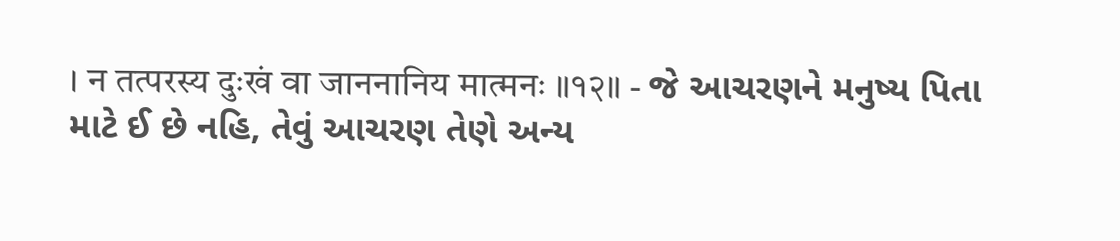। न तत्परस्य दुःखं वा जाननानिय मात्मनः ॥१२॥ - જે આચરણને મનુષ્ય પિતા માટે ઈ છે નહિ, તેવું આચરણ તેણે અન્ય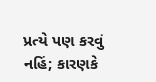પ્રત્યે પણ કરવું નહિં; કારણકે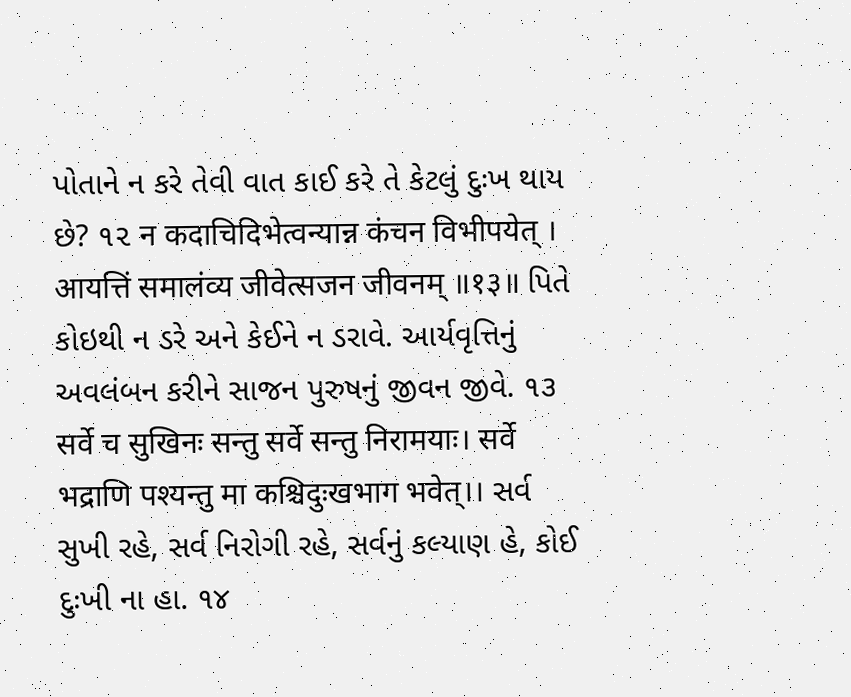પોતાને ન કરે તેવી વાત કાઈ કરે તે કેટલું દુઃખ થાય છે? ૧૨ न कदाचिदिभेत्वन्यान्न कंचन विभीपयेत् । आयत्तिं समालंव्य जीवेत्सजन जीवनम् ॥१३॥ પિતે કોઇથી ન ડરે અને કેઈને ન ડરાવે. આર્યવૃત્તિનું અવલંબન કરીને સાજન પુરુષનું જીવન જીવે. ૧૩ सर्वे च सुखिनः सन्तु सर्वे सन्तु निरामयाः। सर्वे भद्राणि पश्यन्तु मा कश्चिदुःखभाग भवेत्।। સર્વ સુખી રહે, સર્વ નિરોગી રહે, સર્વનું કલ્યાણ હે, કોઈ દુઃખી ના હા. ૧૪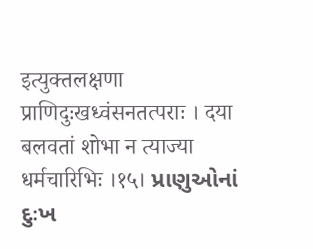इत्युक्तलक्षणा प्राणिदुःखध्वंसनतत्पराः । दया बलवतां शोभा न त्याज्या धर्मचारिभिः ।१५। પ્રાણુઓનાં દુઃખ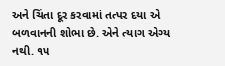અને ચિંતા દૂર કરવામાં તત્પર દયા એ બળવાનની શોભા છે. એને ત્યાગ એગ્ય નથી. ૧૫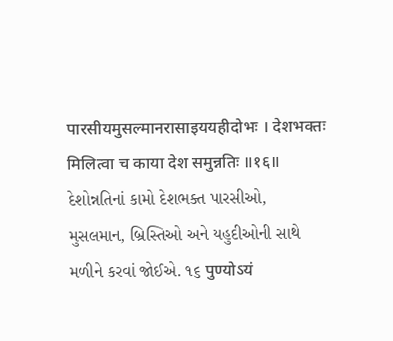पारसीयमुसल्मानरासाइययहीदोभः । देशभक्तः मिलित्वा च काया देश समुन्नतिः ॥१६॥ દેશોન્નતિનાં કામો દેશભક્ત પારસીઓ, મુસલમાન, બ્રિસ્તિઓ અને યહુદીઓની સાથે મળીને કરવાં જોઈએ. ૧૬ पुण्योऽयं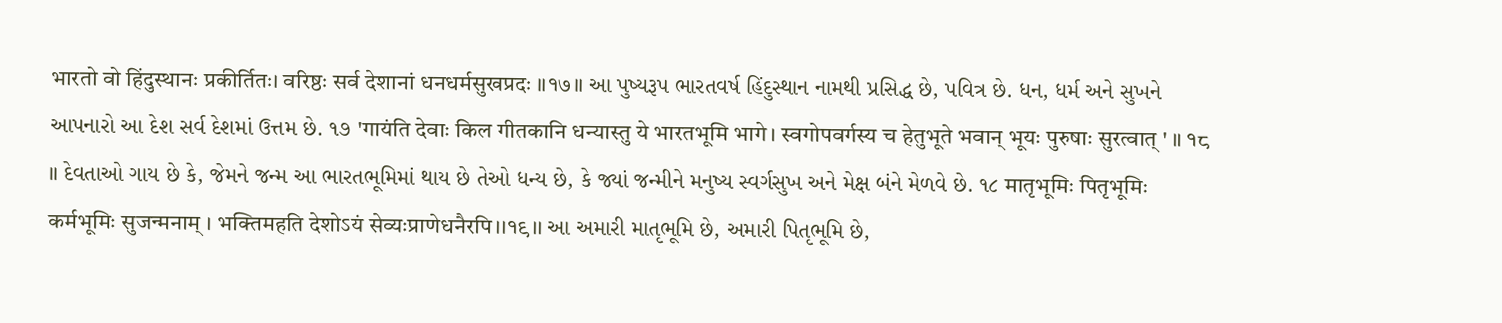भारतो वो हिंदुस्थानः प्रकीर्तितः। वरिष्ठः सर्व देशानां धनधर्मसुखप्रदः ॥१७॥ આ પુષ્યરૂપ ભારતવર્ષ હિંદુસ્થાન નામથી પ્રસિદ્ધ છે, પવિત્ર છે. ધન, ધર્મ અને સુખને આપનારો આ દેશ સર્વ દેશમાં ઉત્તમ છે. ૧૭ 'गायंति देवाः किल गीतकानि धन्यास्तु ये भारतभूमि भागे। स्वगोपवर्गस्य च हेतुभूते भवान् भूयः पुरुषाः सुरत्वात् ' ॥ १८ ॥ દેવતાઓ ગાય છે કે, જેમને જન્મ આ ભારતભૂમિમાં થાય છે તેઓ ધન્ય છે, કે જ્યાં જન્મીને મનુષ્ય સ્વર્ગસુખ અને મેક્ષ બંને મેળવે છે. ૧૮ मातृभूमिः पितृभूमिः कर्मभूमिः सुजन्मनाम् । भक्तिमहति देशोऽयं सेव्यःप्राणेधनैरपि।।१९।। આ અમારી માતૃભૂમિ છે, અમારી પિતૃભૂમિ છે,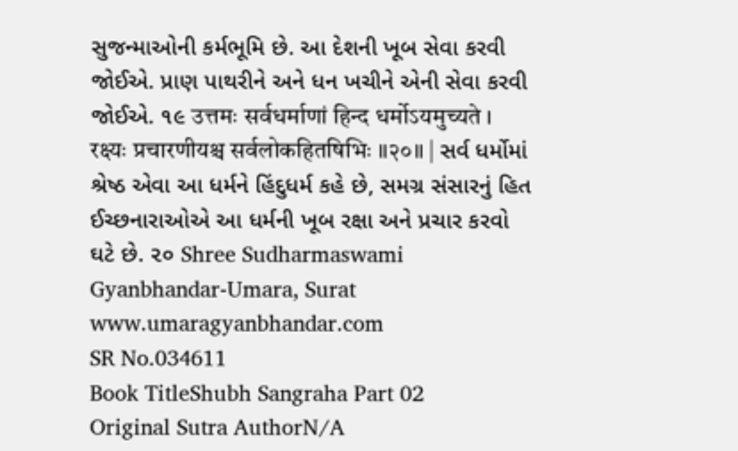સુજન્માઓની કર્મભૂમિ છે. આ દેશની ખૂબ સેવા કરવી જોઈએ. પ્રાણ પાથરીને અને ધન ખચીને એની સેવા કરવી જોઈએ. ૧૯ उत्तमः सर्वधर्माणां हिन्द धर्मोऽयमुच्यते । रक्ष्यः प्रचारणीयश्च सर्वलोकहितषिभिः ॥२०॥ | સર્વ ધર્મોમાં શ્રેષ્ઠ એવા આ ધર્મને હિંદુધર્મ કહે છે, સમગ્ર સંસારનું હિત ઈચ્છનારાઓએ આ ધર્મની ખૂબ રક્ષા અને પ્રચાર કરવો ઘટે છે. ૨૦ Shree Sudharmaswami Gyanbhandar-Umara, Surat www.umaragyanbhandar.com
SR No.034611
Book TitleShubh Sangraha Part 02
Original Sutra AuthorN/A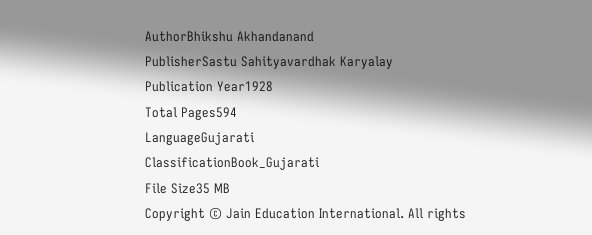AuthorBhikshu Akhandanand
PublisherSastu Sahityavardhak Karyalay
Publication Year1928
Total Pages594
LanguageGujarati
ClassificationBook_Gujarati
File Size35 MB
Copyright © Jain Education International. All rights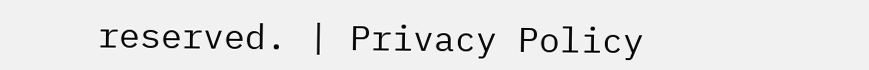reserved. | Privacy Policy